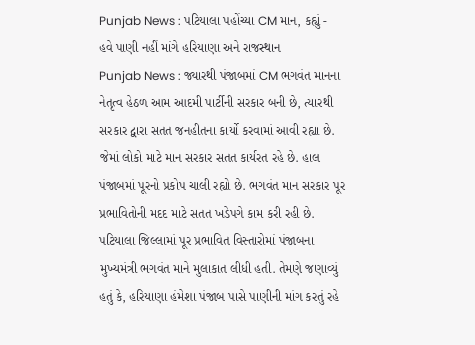Punjab News : પટિયાલા પહોંચ્યા CM માન, કહ્યું - હવે પાણી નહીં માંગે હરિયાણા અને રાજસ્થાન
Punjab News : જ્યારથી પંજાબમાં CM ભગવંત માનના નેતૃત્વ હેઠળ આમ આદમી પાર્ટીની સરકાર બની છે, ત્યારથી સરકાર દ્વારા સતત જનહીતના કાર્યો કરવામાં આવી રહ્યા છે. જેમાં લોકો માટે માન સરકાર સતત કાર્યરત રહે છે. હાલ પંજાબમાં પૂરનો પ્રકોપ ચાલી રહ્યો છે. ભગવંત માન સરકાર પૂર પ્રભાવિતોની મદદ માટે સતત ખડેપગે કામ કરી રહી છે.
પટિયાલા જિલ્લામાં પૂર પ્રભાવિત વિસ્તારોમાં પંજાબના મુખ્યમંત્રી ભગવંત માને મુલાકાત લીધી હતી. તેમણે જણાવ્યું હતું કે, હરિયાણા હંમેશા પંજાબ પાસે પાણીની માંગ કરતું રહે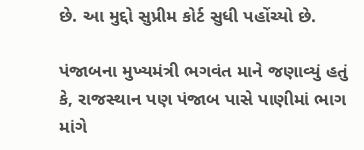છે. આ મુદ્દો સુપ્રીમ કોર્ટ સુધી પહોંચ્યો છે.

પંજાબના મુખ્યમંત્રી ભગવંત માને જણાવ્યું હતું કે, રાજસ્થાન પણ પંજાબ પાસે પાણીમાં ભાગ માંગે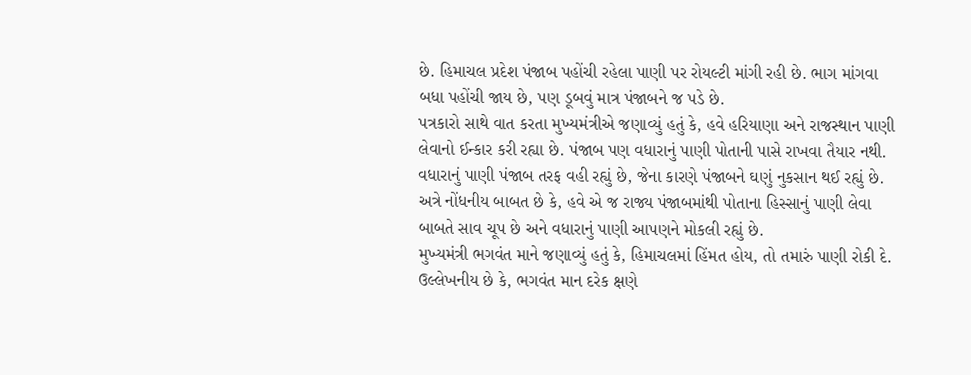છે. હિમાચલ પ્રદેશ પંજાબ પહોંચી રહેલા પાણી પર રોયલ્ટી માંગી રહી છે. ભાગ માંગવા બધા પહોંચી જાય છે, પણ ડૂબવું માત્ર પંજાબને જ પડે છે.
પત્રકારો સાથે વાત કરતા મુખ્યમંત્રીએ જણાવ્યું હતું કે, હવે હરિયાણા અને રાજસ્થાન પાણી લેવાનો ઈન્કાર કરી રહ્યા છે. પંજાબ પણ વધારાનું પાણી પોતાની પાસે રાખવા તૈયાર નથી. વધારાનું પાણી પંજાબ તરફ વહી રહ્યું છે, જેના કારણે પંજાબને ઘણું નુકસાન થઈ રહ્યું છે. અત્રે નોંધનીય બાબત છે કે, હવે એ જ રાજ્ય પંજાબમાંથી પોતાના હિસ્સાનું પાણી લેવા બાબતે સાવ ચૂપ છે અને વધારાનું પાણી આપણને મોકલી રહ્યું છે.
મુખ્યમંત્રી ભગવંત માને જણાવ્યું હતું કે, હિમાચલમાં હિંમત હોય, તો તમારું પાણી રોકી દે. ઉલ્લેખનીય છે કે, ભગવંત માન દરેક ક્ષણે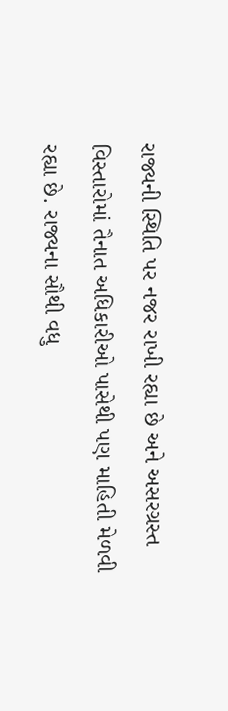રાજ્યની સ્થિતિ પર નજર રાખી રહ્યા છે અને અસરગ્રસ્ત વિસ્તારોમાં તૈનાત અધિકારીઓ પાસેથી પણ માહિતી મેળવી રહ્યા છે. રાજ્યના સૌથી વધુ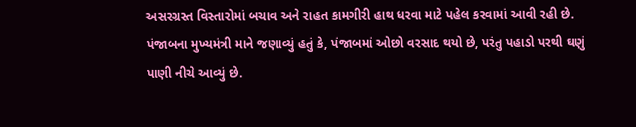અસરગ્રસ્ત વિસ્તારોમાં બચાવ અને રાહત કામગીરી હાથ ધરવા માટે પહેલ કરવામાં આવી રહી છે.
પંજાબના મુખ્યમંત્રી માને જણાવ્યું હતું કે, પંજાબમાં ઓછો વરસાદ થયો છે, પરંતુ પહાડો પરથી ઘણું પાણી નીચે આવ્યું છે.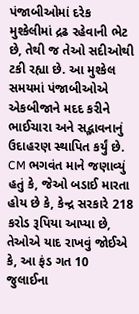પંજાબીઓમાં દરેક મુશ્કેલીમાં દ્રઢ રહેવાની ભેટ છે, તેથી જ તેઓ સદીઓથી ટકી રહ્યા છે. આ મુશ્કેલ સમયમાં પંજાબીઓએ એકબીજાને મદદ કરીને ભાઈચારા અને સદ્ભાવનાનું ઉદાહરણ સ્થાપિત કર્યું છે.
CM ભગવંત માને જણાવ્યું હતું કે, જેઓ બડાઈ મારતા હોય છે કે, કેન્દ્ર સરકારે 218 કરોડ રૂપિયા આપ્યા છે, તેઓએ યાદ રાખવું જોઈએ કે, આ ફંડ ગત 10 જુલાઈના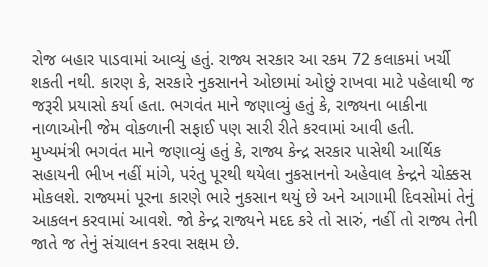રોજ બહાર પાડવામાં આવ્યું હતું. રાજ્ય સરકાર આ રકમ 72 કલાકમાં ખર્ચી શકતી નથી. કારણ કે, સરકારે નુકસાનને ઓછામાં ઓછું રાખવા માટે પહેલાથી જ જરૂરી પ્રયાસો કર્યા હતા. ભગવંત માને જણાવ્યું હતું કે, રાજ્યના બાકીના નાળાઓની જેમ વોકળાની સફાઈ પણ સારી રીતે કરવામાં આવી હતી.
મુખ્યમંત્રી ભગવંત માને જણાવ્યું હતું કે, રાજ્ય કેન્દ્ર સરકાર પાસેથી આર્થિક સહાયની ભીખ નહીં માંગે, પરંતુ પૂરથી થયેલા નુકસાનનો અહેવાલ કેન્દ્રને ચોક્કસ મોકલશે. રાજ્યમાં પૂરના કારણે ભારે નુકસાન થયું છે અને આગામી દિવસોમાં તેનું આકલન કરવામાં આવશે. જો કેન્દ્ર રાજ્યને મદદ કરે તો સારું, નહીં તો રાજ્ય તેની જાતે જ તેનું સંચાલન કરવા સક્ષમ છે.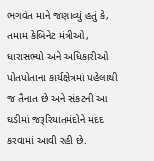ભગવંત માને જણાવ્યું હતું કે, તમામ કેબિનેટ મંત્રીઓ, ધારાસભ્યો અને અધિકારીઓ પોતપોતાના કાર્યક્ષેત્રમાં પહેલાથી જ તૈનાત છે અને સંકટની આ ઘડીમાં જરૂરિયાતમંદોને મદદ કરવામાં આવી રહી છે.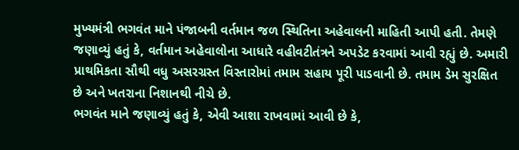મુખ્યમંત્રી ભગવંત માને પંજાબની વર્તમાન જળ સ્થિતિના અહેવાલની માહિતી આપી હતી. તેમણે જણાવ્યું હતું કે, વર્તમાન અહેવાલોના આધારે વહીવટીતંત્રને અપડેટ કરવામાં આવી રહ્યું છે. અમારી પ્રાથમિકતા સૌથી વધુ અસરગ્રસ્ત વિસ્તારોમાં તમામ સહાય પૂરી પાડવાની છે. તમામ ડેમ સુરક્ષિત છે અને ખતરાના નિશાનથી નીચે છે.
ભગવંત માને જણાવ્યું હતું કે, એવી આશા રાખવામાં આવી છે કે,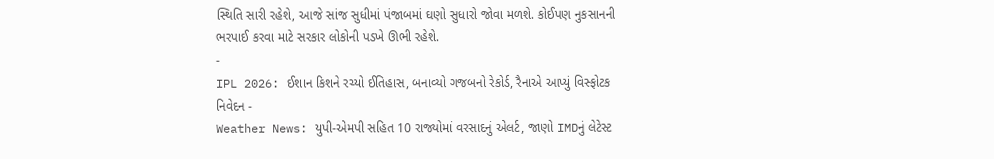સ્થિતિ સારી રહેશે, આજે સાંજ સુધીમાં પંજાબમાં ઘણો સુધારો જોવા મળશે. કોઈપણ નુકસાનની ભરપાઈ કરવા માટે સરકાર લોકોની પડખે ઊભી રહેશે.
-
IPL 2026: ઈશાન કિશને રચ્યો ઈતિહાસ, બનાવ્યો ગજબનો રેકોર્ડ, રૈનાએ આપ્યું વિસ્ફોટક નિવેદન -
Weather News: યુપી-એમપી સહિત 10 રાજ્યોમાં વરસાદનું એલર્ટ, જાણો IMDનું લેટેસ્ટ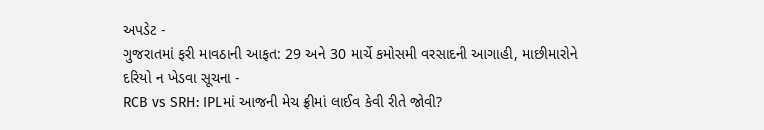અપડેટ -
ગુજરાતમાં ફરી માવઠાની આફત: 29 અને 30 માર્ચે કમોસમી વરસાદની આગાહી, માછીમારોને દરિયો ન ખેડવા સૂચના -
RCB vs SRH: IPLમાં આજની મેચ ફ્રીમાં લાઈવ કેવી રીતે જોવી?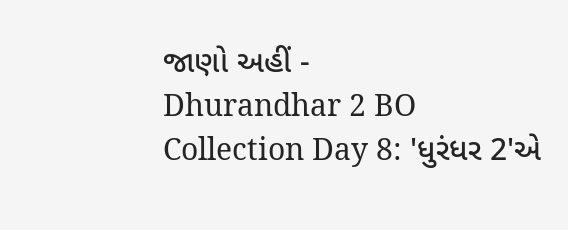જાણો અહીં -
Dhurandhar 2 BO Collection Day 8: 'ધુરંધર 2'એ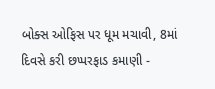બોક્સ ઓફિસ પર ધૂમ મચાવી, 8માં દિવસે કરી છપ્પરફાડ કમાણી -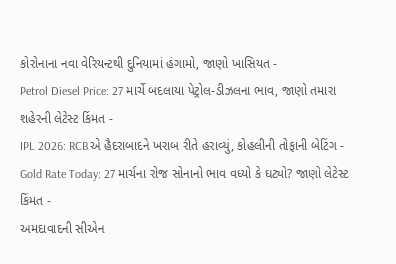કોરોનાના નવા વેરિયન્ટથી દુનિયામાં હંગામો, જાણો ખાસિયત -
Petrol Diesel Price: 27 માર્ચે બદલાયા પેટ્રોલ-ડીઝલના ભાવ, જાણો તમારા શહેરની લેટેસ્ટ કિંમત -
IPL 2026: RCBએ હૈદરાબાદને ખરાબ રીતે હરાવ્યું, કોહલીની તોફાની બેટિંગ -
Gold Rate Today: 27 માર્ચના રોજ સોનાનો ભાવ વધ્યો કે ઘટ્યો? જાણો લેટેસ્ટ કિંમત -
અમદાવાદની સીએન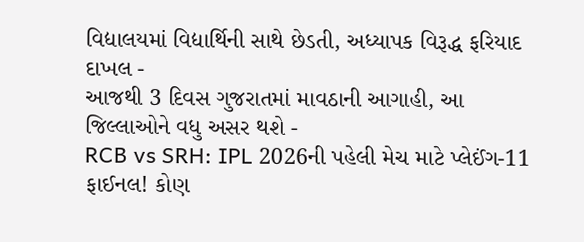વિદ્યાલયમાં વિદ્યાર્થિની સાથે છેડતી, અધ્યાપક વિરૂદ્ધ ફરિયાદ દાખલ -
આજથી 3 દિવસ ગુજરાતમાં માવઠાની આગાહી, આ જિલ્લાઓને વધુ અસર થશે -
RCB vs SRH: IPL 2026ની પહેલી મેચ માટે પ્લેઈંગ-11 ફાઈનલ! કોણ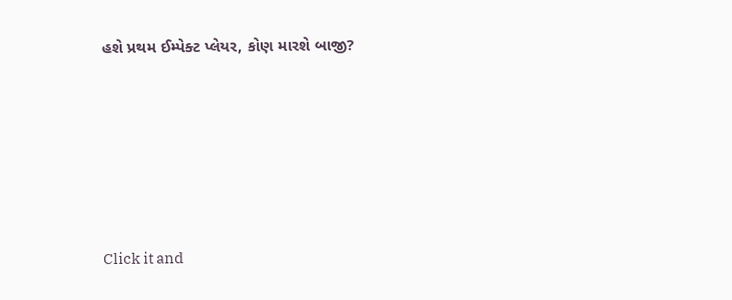હશે પ્રથમ ઈમ્પેક્ટ પ્લેયર, કોણ મારશે બાજી?








Click it and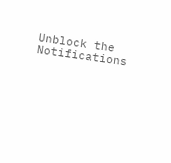Unblock the Notifications